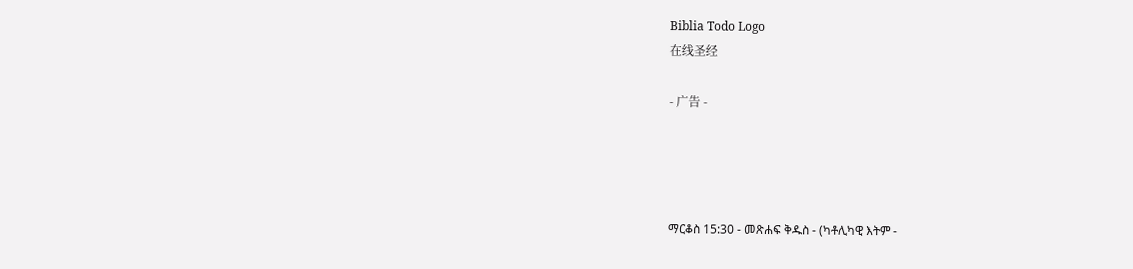Biblia Todo Logo
在线圣经

- 广告 -




ማርቆስ 15:30 - መጽሐፍ ቅዱስ - (ካቶሊካዊ እትም -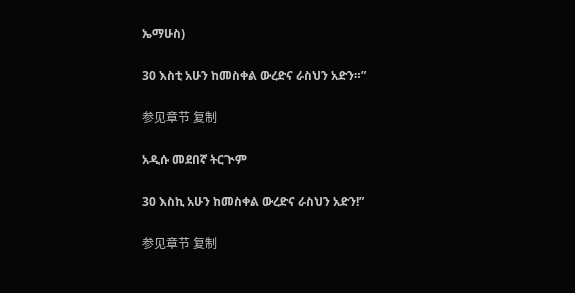ኤማሁስ)

30 እስቲ አሁን ከመስቀል ውረድና ራስህን አድን።”

参见章节 复制

አዲሱ መደበኛ ትርጒም

30 እስኪ አሁን ከመስቀል ውረድና ራስህን አድን!”

参见章节 复制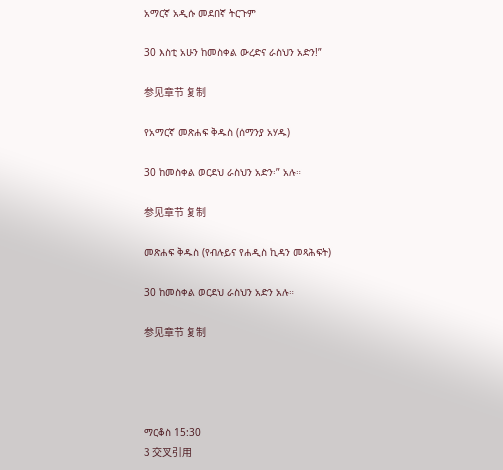አማርኛ አዲሱ መደበኛ ትርጉም

30 እስቲ አሁን ከመስቀል ውረድና ራስህን አድን!”

参见章节 复制

የአማርኛ መጽሐፍ ቅዱስ (ሰማንያ አሃዱ)

30 ከመስቀል ወርደህ ራስህን አድን፡” አሉ።

参见章节 复制

መጽሐፍ ቅዱስ (የብሉይና የሐዲስ ኪዳን መጻሕፍት)

30 ከመስቀል ወርደህ ራስህን አድን አሉ።

参见章节 复制




ማርቆስ 15:30
3 交叉引用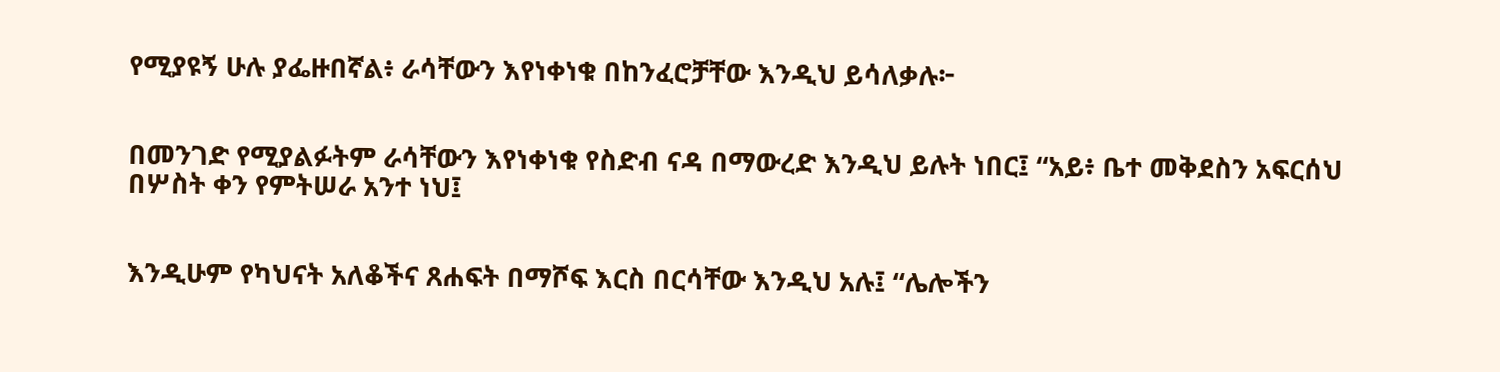የሚያዩኝ ሁሉ ያፌዙበኛል፥ ራሳቸውን እየነቀነቁ በከንፈሮቻቸው እንዲህ ይሳለቃሉ፦


በመንገድ የሚያልፉትም ራሳቸውን እየነቀነቁ የስድብ ናዳ በማውረድ እንዲህ ይሉት ነበር፤ “አይ፥ ቤተ መቅደስን አፍርሰህ በሦስት ቀን የምትሠራ አንተ ነህ፤


እንዲሁም የካህናት አለቆችና ጸሐፍት በማሾፍ እርስ በርሳቸው እንዲህ አሉ፤ “ሌሎችን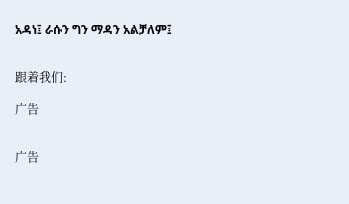አዳነ፤ ራሱን ግን ማዳን አልቻለም፤


跟着我们:

广告


广告